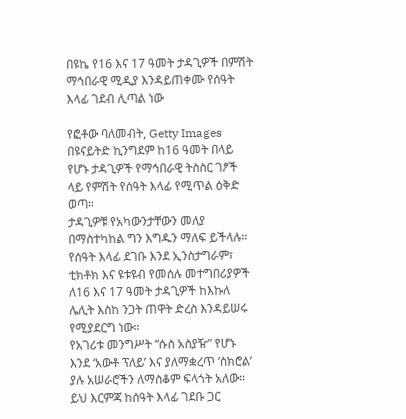በዩኬ የ16 እና 17 ዓመት ታዳጊዎች በምሽት ማኅበራዊ ሚዲያ እንዳይጠቀሙ የሰዓት እላፊ ገደብ ሊጣል ነው

የፎቶው ባለመብት, Getty Images
በዩናይትድ ኪንግደም ከ16 ዓመት በላይ የሆኑ ታዳጊዎች የማኅበራዊ ትስስር ገፆች ላይ የምሽት የሰዓት እላፊ የሚጥል ዕቅድ ወጣ።
ታዳጊዎቹ የአካውንታቸውን መለያ በማስተካከል ግን እግዱን ማለፍ ይችላሉ።
የሰዓት እላፊ ደገቡ እንደ ኢንስታግራም፣ ቲክቶክ እና ዩቱዩብ የመሰሉ መተግበሪያዎች ለ16 እና 17 ዓመት ታዳጊዎች ከእኩለ ሌሊት እስከ ንጋት ጠዋት ድረስ እንዳይሠሩ የሚያደርግ ነው።
የአገሪቱ መንግሥት “ሱስ አስያዥ” የሆኑ እንደ ‘አውቶ ፕለይ’ እና ያለማቋረጥ ‘ስክሮል’ ያሉ አሠራሮችን ለማስቆም ፍላጎት አለው።
ይህ እርምጃ ከሰዓት እላፊ ገደቡ ጋር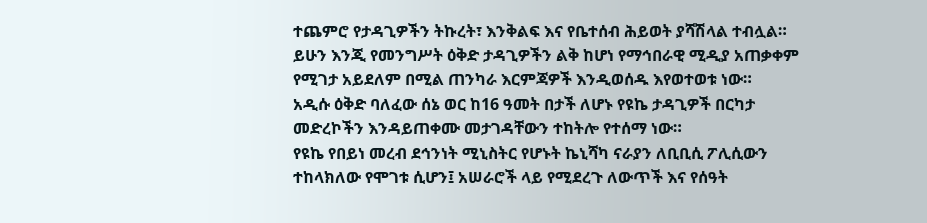ተጨምሮ የታዳጊዎችን ትኩረት፣ እንቅልፍ እና የቤተሰብ ሕይወት ያሻሽላል ተብሏል።
ይሁን እንጂ የመንግሥት ዕቅድ ታዳጊዎችን ልቅ ከሆነ የማኅበራዊ ሚዲያ አጠቃቀም የሚገታ አይደለም በሚል ጠንካራ እርምጃዎች እንዲወሰዱ እየወተወቱ ነው።
አዲሱ ዕቅድ ባለፈው ሰኔ ወር ከ16 ዓመት በታች ለሆኑ የዩኬ ታዳጊዎች በርካታ መድረኮችን እንዳይጠቀሙ መታገዳቸውን ተከትሎ የተሰማ ነው።
የዩኬ የበይነ መረብ ደኅንነት ሚኒስትር የሆኑት ኬኒሻካ ናራያን ለቢቢሲ ፖሊሲውን ተከላክለው የሞገቱ ሲሆን፤ አሠራሮች ላይ የሚደረጉ ለውጥች እና የሰዓት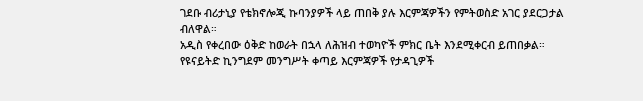ገደቡ ብሪታኒያ የቴክኖሎጂ ኩባንያዎች ላይ ጠበቅ ያሉ እርምጃዎችን የምትወስድ አገር ያደርጋታል ብለዋል።
አዲስ የቀረበው ዕቅድ ከወራት በኋላ ለሕዝብ ተወካዮች ምክር ቤት እንደሚቀርብ ይጠበቃል።
የዩናይትድ ኪንግደም መንግሥት ቀጣይ እርምጃዎች የታዳጊዎች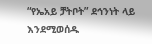“የኤአይ ቻትቦት” ደኅንነት ላይ እንደሚወሰዱ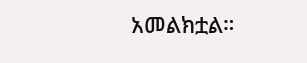አመልክቷል።